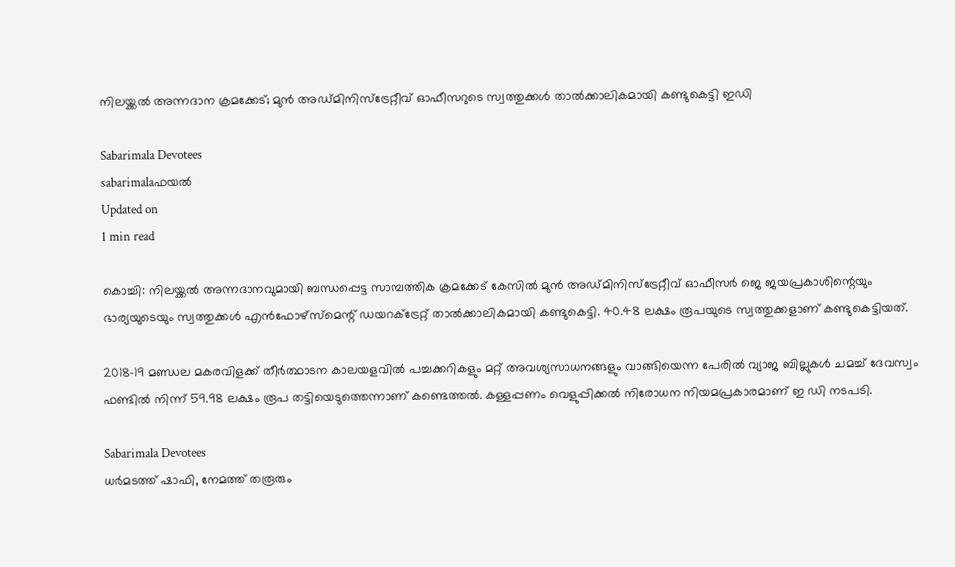നിലയ്ക്കല്‍ അന്നദാന ക്രമക്കേട്; മുന്‍ അഡ്മിനിസ്‌ട്രേറ്റീവ് ഓഫീസറുടെ സ്വത്തുക്കള്‍ താല്‍ക്കാലികമായി കണ്ടുകെട്ടി ഇഡി

Sabarimala Devotees
sabarimalaഫയൽ
Updated on
1 min read

കൊച്ചി: നിലയ്ക്കല്‍ അന്നദാനവുമായി ബന്ധപ്പെട്ട സാമ്പത്തിക ക്രമക്കേട് കേസില്‍ മുന്‍ അഡ്മിനിസ്ട്രേറ്റീവ് ഓഫീസര്‍ ജെ ജയപ്രകാശിന്റെയും ഭാര്യയുടെയും സ്വത്തുക്കള്‍ എന്‍ഫോഴ്സ്മെന്റ് ഡയറക്ട്രേറ്റ് താല്‍ക്കാലികമായി കണ്ടുകെട്ടി. 40.48 ലക്ഷം രൂപയുടെ സ്വത്തുക്കളാണ് കണ്ടുകെട്ടിയത്.

2018-19 മണ്ഡല മകരവിളക്ക് തീര്‍ത്ഥാടന കാലയളവില്‍ പച്ചക്കറികളും മറ്റ് അവശ്യസാധനങ്ങളും വാങ്ങിയെന്ന പേരില്‍ വ്യാജ ബില്ലുകള്‍ ചമച്ച് ദേവസ്വം ഫണ്ടില്‍ നിന്ന് 59.98 ലക്ഷം രൂപ തട്ടിയെടുത്തെന്നാണ് കണ്ടെത്തല്‍. കള്ളപ്പണം വെളുപ്പിക്കല്‍ നിരോധന നിയമപ്രകാരമാണ് ഇ ഡി നടപടി.

Sabarimala Devotees
ധര്‍മടത്ത് ഷാഫി, നേമത്ത് തരൂരും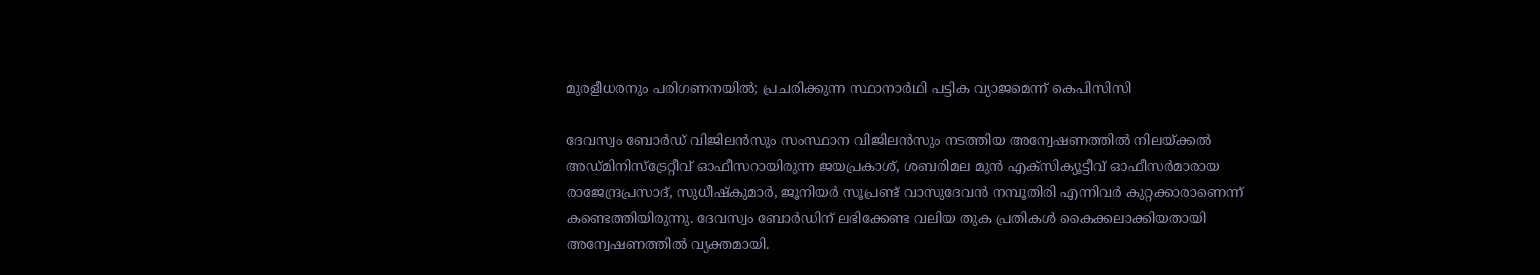മുരളീധരനും പരിഗണനയില്‍; പ്രചരിക്കുന്ന സ്ഥാനാര്‍ഥി പട്ടിക വ്യാജമെന്ന് കെപിസിസി

ദേവസ്വം ബോര്‍ഡ് വിജിലന്‍സും സംസ്ഥാന വിജിലന്‍സും നടത്തിയ അന്വേഷണത്തില്‍ നിലയ്ക്കല്‍ അഡ്മിനിസ്‌ട്രേറ്റീവ് ഓഫീസറായിരുന്ന ജയപ്രകാശ്, ശബരിമല മുന്‍ എക്‌സിക്യൂട്ടീവ് ഓഫീസര്‍മാരായ രാജേന്ദ്രപ്രസാദ്, സുധീഷ്‌കുമാര്‍, ജൂനിയര്‍ സൂപ്രണ്ട് വാസുദേവന്‍ നമ്പൂതിരി എന്നിവര്‍ കുറ്റക്കാരാണെന്ന് കണ്ടെത്തിയിരുന്നു. ദേവസ്വം ബോര്‍ഡിന് ലഭിക്കേണ്ട വലിയ തുക പ്രതികള്‍ കൈക്കലാക്കിയതായി അന്വേഷണത്തില്‍ വ്യക്തമായി.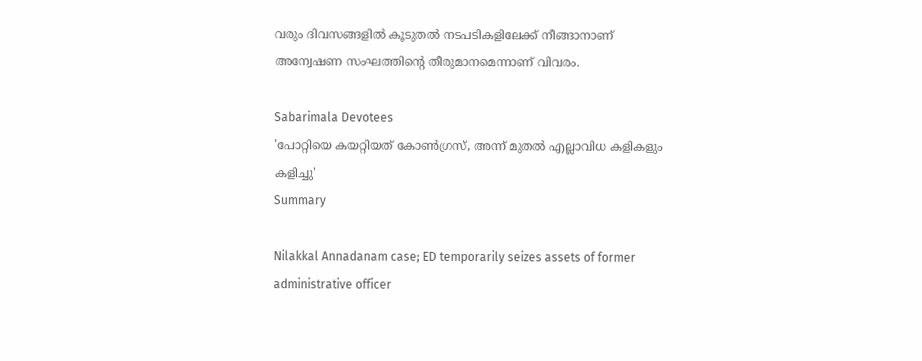വരും ദിവസങ്ങളില്‍ കൂടുതല്‍ നടപടികളിലേക്ക് നീങ്ങാനാണ് അന്വേഷണ സംഘത്തിന്റെ തീരുമാനമെന്നാണ് വിവരം.

Sabarimala Devotees
'പോറ്റിയെ കയറ്റിയത് കോണ്‍ഗ്രസ്, അന്ന് മുതല്‍ എല്ലാവിധ കളികളും കളിച്ചു'
Summary

Nilakkal Annadanam case; ED temporarily seizes assets of former administrative officer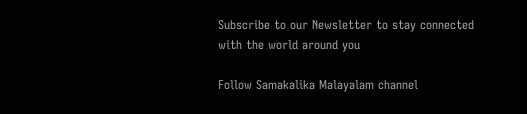Subscribe to our Newsletter to stay connected with the world around you

Follow Samakalika Malayalam channel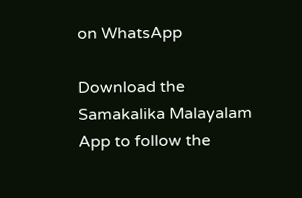on WhatsApp

Download the Samakalika Malayalam App to follow the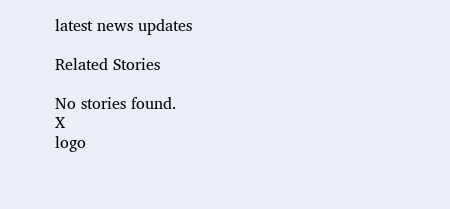latest news updates

Related Stories

No stories found.
X
logo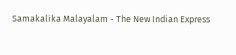Samakalika Malayalam - The New Indian Express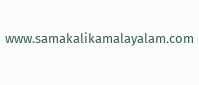www.samakalikamalayalam.com